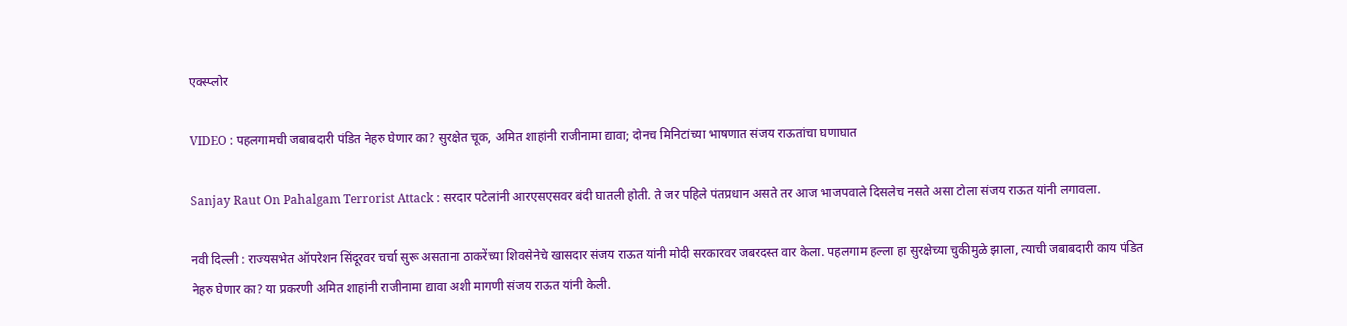एक्स्प्लोर

VIDEO : पहलगामची जबाबदारी पंडित नेहरु घेणार का? सुरक्षेत चूक, अमित शाहांनी राजीनामा द्यावा; दोनच मिनिटांच्या भाषणात संजय राऊतांचा घणाघात

Sanjay Raut On Pahalgam Terrorist Attack : सरदार पटेलांनी आरएसएसवर बंदी घातली होती. ते जर पहिले पंतप्रधान असते तर आज भाजपवाले दिसलेच नसते असा टोला संजय राऊत यांनी लगावला.

नवी दिल्ली : राज्यसभेत ऑपरेशन सिंदूरवर चर्चा सुरू असताना ठाकरेंच्या शिवसेनेचे खासदार संजय राऊत यांनी मोदी सरकारवर जबरदस्त वार केला. पहलगाम हल्ला हा सुरक्षेच्या चुकीमुळे झाला, त्याची जबाबदारी काय पंडित नेहरु घेणार का? या प्रकरणी अमित शाहांनी राजीनामा द्यावा अशी मागणी संजय राऊत यांनी केली.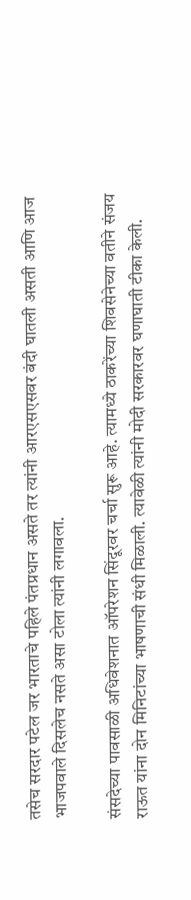तसेच सरदार पटेल जर भारताचे पहिले पंतप्रधान असते तर त्यांनी आरएसएसवर बंदी घातली असती आणि आज भाजपवाले दिसलेच नसते असा टोला त्यांनी लगावला.

संसदेच्या पावसाळी अधिवेशनात ऑपरेशन सिंदूरवर चर्चा सुरू आहे. त्यामध्ये ठाकरेंच्या शिवसेनेच्या वतीने संजय राऊत यांना दोन मिनिटांच्या भाषणाची संधी मिळाली. त्यावेळी त्यांनी मोदी सरकारवर घणाघाती टीका केली.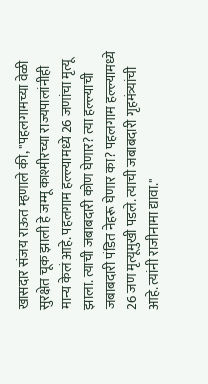खासदार संजय राऊत म्हणाले की, "पहलगामच्या वेळी सुरक्षेत चूक झाली हे जम्मू काश्मीरच्या राज्यपालांनीही मान्य केलं आहे. पहलगाम हल्ल्यामध्ये 26 जणांचा मृत्यू झाला. त्याची जबाबदारी कोण घेणार? त्या हल्ल्याची जबाबदारी पंडित नेहरू घेणार का? पहलगाम हल्ल्यामध्ये 26 जण मृत्यूमुखी पडले. त्याची जबाबदारी गृहमंत्र्यांची आहे. त्यांनी राजीनामा द्यावा."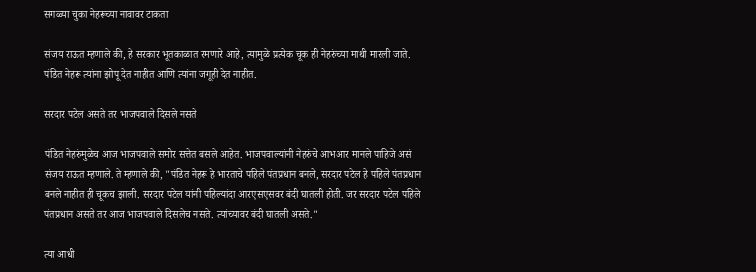सगळ्या चुका नेहरूच्या नावावर टाकता

संजय राऊत म्हणाले की, हे सरकार भूतकाळात रमणारे आहे, त्यामुळे प्रत्येक चूक ही नेहरुंच्या माथी मारली जाते. पंडित नेहरू त्यांना झोपू देत नाहीत आणि त्यांना जगूही देत नाहीत.

सरदार पटेल असते तर भाजपवाले दिसले नसते

पंडित नेहरुंमुळेच आज भाजपवाले समोर सत्तेत बसले आहेत. भाजपवाल्यांनी नेहरुंचे आभआर मानले पाहिजे असं संजय राऊत म्हणाले. ते म्हणाले की, "पंडित नेहरू हे भारताचे पहिले पंतप्रधान बनले, सरदार पटेल हे पहिले पंतप्रधान बनले नाहीत ही चूकच झाली. सरदार पटेल यांनी पहिल्यांदा आरएसएसवर बंदी घातली होती. जर सरदार पटेल पहिले पंतप्रधान असते तर आज भाजपवाले दिसलेच नसते. त्यांच्यावर बंदी घातली असते."

त्या आधी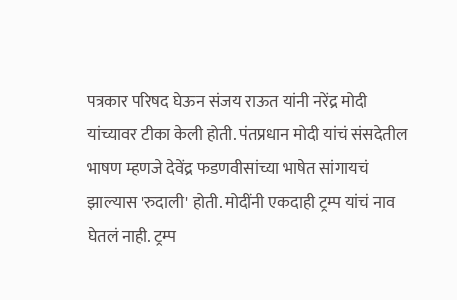पत्रकार परिषद घेऊन संजय राऊत यांनी नरेंद्र मोदी यांच्यावर टीका केली होती. पंतप्रधान मोदी यांचं संसदेतील भाषण म्हणजे देवेंद्र फडणवीसांच्या भाषेत सांगायचं झाल्यास 'रुदाली' होती. मोदींनी एकदाही ट्रम्प यांचं नाव घेतलं नाही. ट्रम्प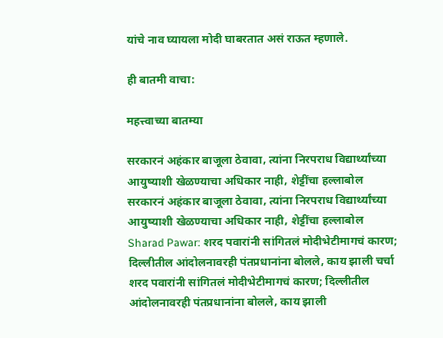यांचे नाव घ्यायला मोदी घाबरतात असं राऊत म्हणाले.

ही बातमी वाचा:

महत्त्वाच्या बातम्या

सरकारनं अहंकार बाजूला ठेवावा, त्यांना निरपराध विद्यार्थ्यांच्या आयुष्याशी खेळण्याचा अधिकार नाही, शेट्टींचा हल्लाबोल
सरकारनं अहंकार बाजूला ठेवावा, त्यांना निरपराध विद्यार्थ्यांच्या आयुष्याशी खेळण्याचा अधिकार नाही, शेट्टींचा हल्लाबोल
Sharad Pawar: शरद पवारांनी सांगितलं मोदीभेटीमागचं कारण; दिल्लीतील आंदोलनावरही पंतप्रधानांना बोलले, काय झाली चर्चा
शरद पवारांनी सांगितलं मोदीभेटीमागचं कारण; दिल्लीतील आंदोलनावरही पंतप्रधानांना बोलले, काय झाली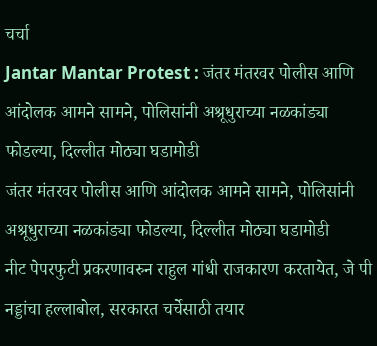चर्चा
Jantar Mantar Protest : जंतर मंतरवर पोलीस आणि आंदोलक आमने सामने, पोलिसांनी अश्रूधुराच्या नळकांड्या फोडल्या, दिल्लीत मोठ्या घडामोडी
जंतर मंतरवर पोलीस आणि आंदोलक आमने सामने, पोलिसांनी अश्रूधुराच्या नळकांड्या फोडल्या, दिल्लीत मोठ्या घडामोडी
नीट पेपरफुटी प्रकरणावरुन राहुल गांधी राजकारण करतायेत, जे पी नड्डांचा हल्लाबोल, सरकारत चर्चेसाठी तयार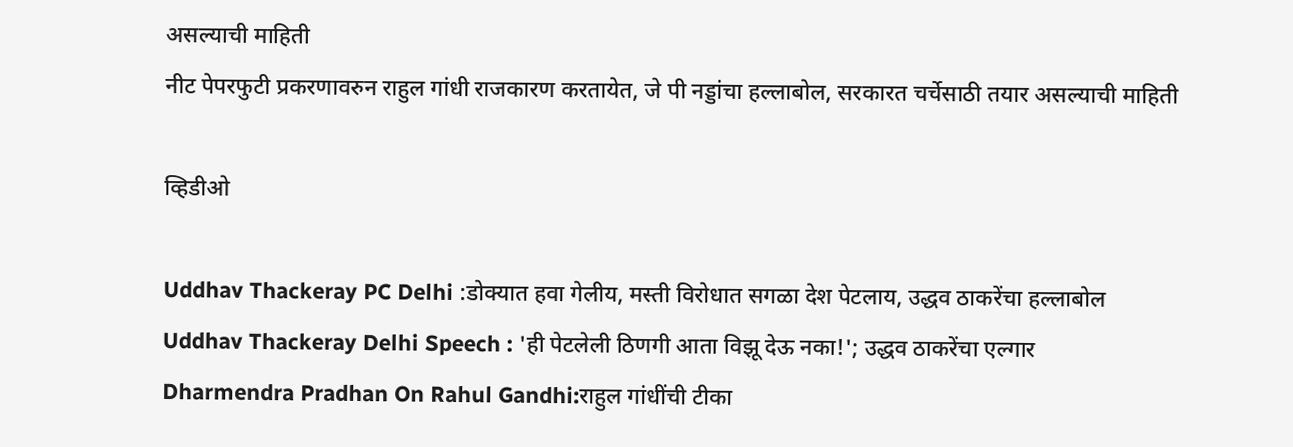असल्याची माहिती
नीट पेपरफुटी प्रकरणावरुन राहुल गांधी राजकारण करतायेत, जे पी नड्डांचा हल्लाबोल, सरकारत चर्चेसाठी तयार असल्याची माहिती

व्हिडीओ

Uddhav Thackeray PC Delhi :डोक्यात हवा गेलीय, मस्ती विरोधात सगळा देश पेटलाय, उद्धव ठाकरेंचा हल्लाबोल
Uddhav Thackeray Delhi Speech : 'ही पेटलेली ठिणगी आता विझू देऊ नका!'; उद्धव ठाकरेंचा एल्गार
Dharmendra Pradhan On Rahul Gandhi:राहुल गांधींची टीका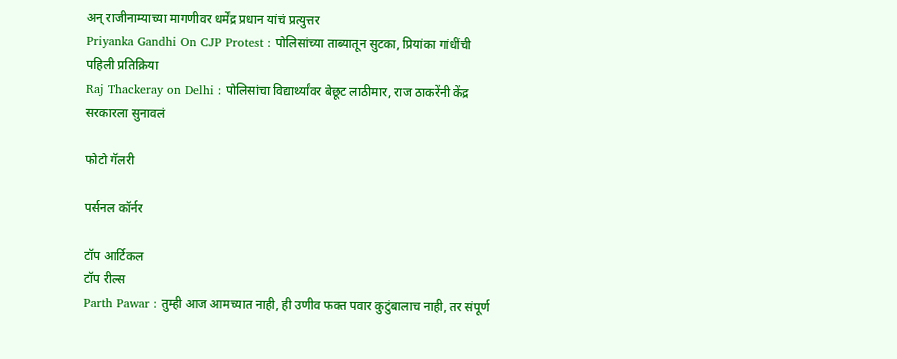अन् राजीनाम्याच्या मागणीवर धर्मेंद्र प्रधान यांचं प्रत्युत्तर
Priyanka Gandhi On CJP Protest : पोलिसांच्या ताब्यातून सुटका, प्रियांका गांधींची पहिली प्रतिक्रिया
Raj Thackeray on Delhi : पोलिसांचा विद्यार्थ्यांवर बेछूट लाठीमार, राज ठाकरेंनी केंद्र सरकारला सुनावलं

फोटो गॅलरी

पर्सनल कॉर्नर

टॉप आर्टिकल
टॉप रील्स
Parth Pawar : तुम्ही आज आमच्यात नाही, ही उणीव फक्त पवार कुटुंबालाच नाही, तर संपूर्ण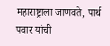महाराष्ट्राला जाणवते, पार्थ पवार यांची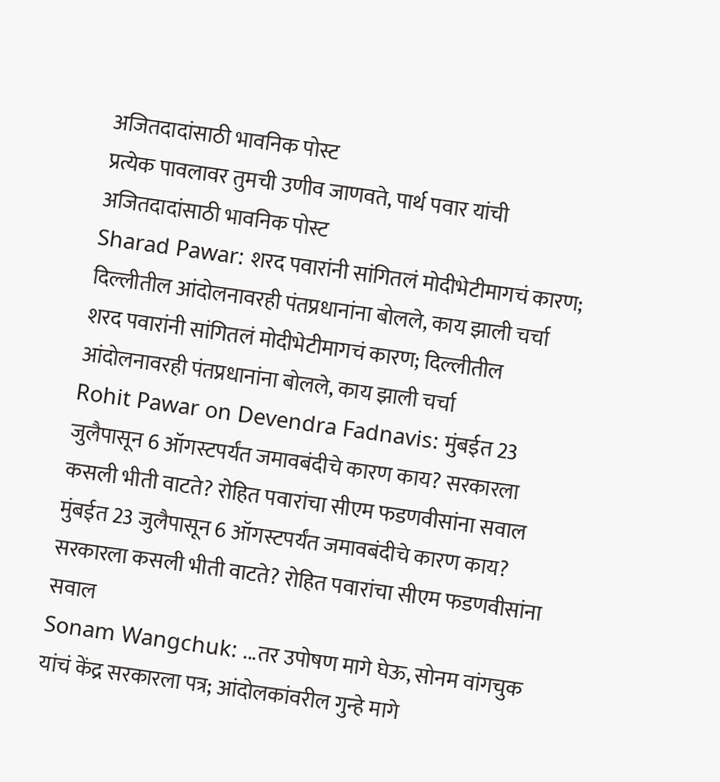अजितदादांसाठी भावनिक पोस्ट
प्रत्येक पावलावर तुमची उणीव जाणवते, पार्थ पवार यांची अजितदादांसाठी भावनिक पोस्ट
Sharad Pawar: शरद पवारांनी सांगितलं मोदीभेटीमागचं कारण; दिल्लीतील आंदोलनावरही पंतप्रधानांना बोलले, काय झाली चर्चा
शरद पवारांनी सांगितलं मोदीभेटीमागचं कारण; दिल्लीतील आंदोलनावरही पंतप्रधानांना बोलले, काय झाली चर्चा
Rohit Pawar on Devendra Fadnavis: मुंबईत 23 जुलैपासून 6 ऑगस्टपर्यंत जमावबंदीचे कारण काय? सरकारला कसली भीती वाटते? रोहित पवारांचा सीएम फडणवीसांना सवाल
मुंबईत 23 जुलैपासून 6 ऑगस्टपर्यंत जमावबंदीचे कारण काय? सरकारला कसली भीती वाटते? रोहित पवारांचा सीएम फडणवीसांना सवाल
Sonam Wangchuk: ...तर उपोषण मागे घेऊ, सोनम वांगचुक यांचं केंद्र सरकारला पत्र; आंदोलकांवरील गुन्हे मागे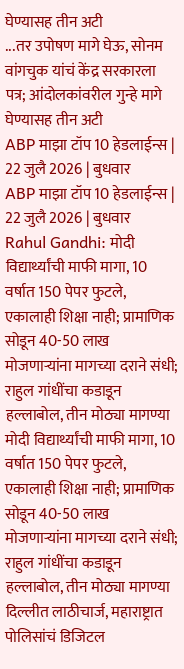घेण्यासह तीन अटी
...तर उपोषण मागे घेऊ, सोनम वांगचुक यांचं केंद्र सरकारला पत्र; आंदोलकांवरील गुन्हे मागे घेण्यासह तीन अटी
ABP माझा टॉप 10 हेडलाईन्स | 22 जुलै 2026 | बुधवार
ABP माझा टॉप 10 हेडलाईन्स | 22 जुलै 2026 | बुधवार
Rahul Gandhi: मोदी विद्यार्थ्यांची माफी मागा, 10 वर्षात 150 पेपर फुटले, एकालाही शिक्षा नाही; प्रामाणिक सोडून 40-50 लाख मोजणाऱ्यांना मागच्या दराने संधी; राहुल गांधींचा कडाडून हल्लाबोल, तीन मोठ्या मागण्या
मोदी विद्यार्थ्यांची माफी मागा, 10 वर्षात 150 पेपर फुटले, एकालाही शिक्षा नाही; प्रामाणिक सोडून 40-50 लाख मोजणाऱ्यांना मागच्या दराने संधी; राहुल गांधींचा कडाडून हल्लाबोल, तीन मोठ्या मागण्या
दिल्लीत लाठीचार्ज, महाराष्ट्रात पोलिसांचं डिजिटल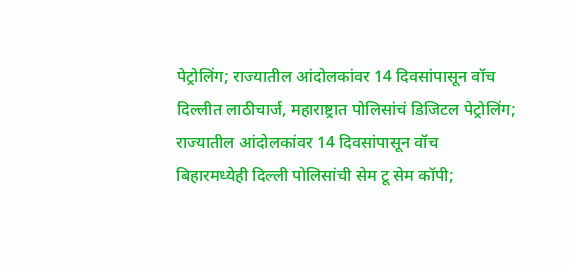पेट्रोलिंग; राज्यातील आंदोलकांवर 14 दिवसांपासून वॉच
दिल्लीत लाठीचार्ज, महाराष्ट्रात पोलिसांचं डिजिटल पेट्रोलिंग; राज्यातील आंदोलकांवर 14 दिवसांपासून वॉच
बिहारमध्येही दिल्ली पोलिसांची सेम टू सेम कॉपी;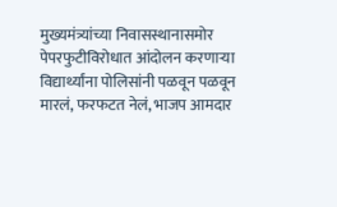मुख्यमंत्र्यांच्या निवासस्थानासमोर पेपरफुटीविरोधात आंदोलन करणाऱ्या विद्यार्थ्यांना पोलिसांनी पळवून पळवून मारलं, फरफटत नेलं, भाजप आमदार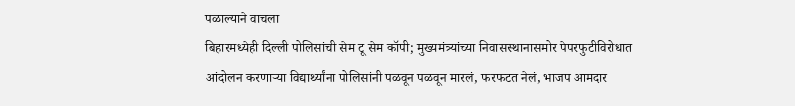पळाल्याने वाचला
बिहारमध्येही दिल्ली पोलिसांची सेम टू सेम कॉपी; मुख्यमंत्र्यांच्या निवासस्थानासमोर पेपरफुटीविरोधात आंदोलन करणाऱ्या विद्यार्थ्यांना पोलिसांनी पळवून पळवून मारलं, फरफटत नेलं, भाजप आमदार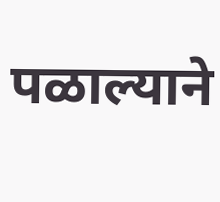पळाल्याने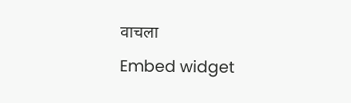वाचला
Embed widget